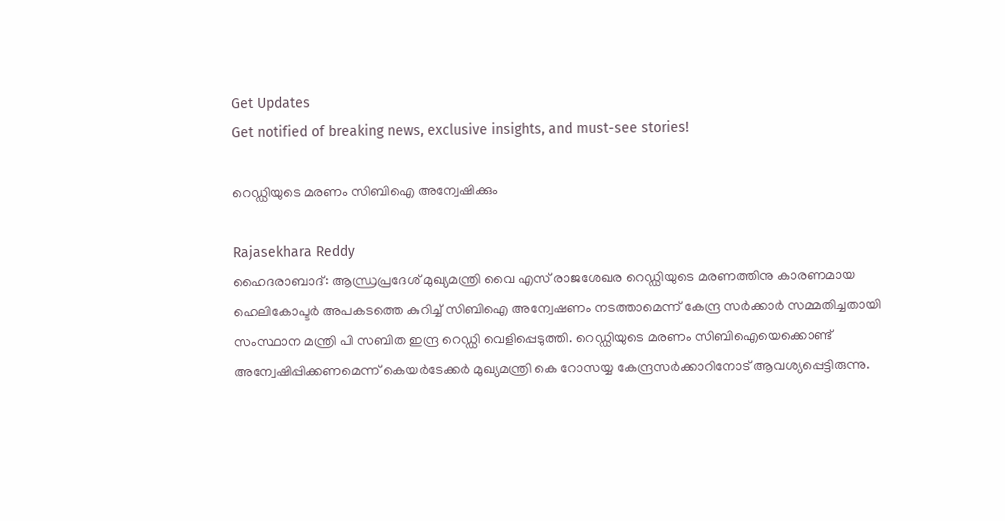Get Updates
Get notified of breaking news, exclusive insights, and must-see stories!

റെഡ്ഡിയുടെ മരണം സിബിഐ അന്വേഷിക്കും

Rajasekhara Reddy
ഹൈദരാബാദ്: ആന്ധ്രപ്രദേശ് മുഖ്യമന്ത്രി വൈ എസ് രാജശേഖര റെഡ്ഡിയുടെ മരണത്തിനു കാരണമായ ഹെലികോപ്ടര്‍ അപകടത്തെ കുറിച്ച് സിബിഐ അന്വേഷണം നടത്താമെന്ന് കേന്ദ്ര സര്‍ക്കാര്‍ സമ്മതിച്ചതായി സംസ്ഥാന മന്ത്രി പി സബിത ഇന്ദ്ര റെഡ്ഡി വെളിപ്പെടുത്തി. റെഡ്ഡിയുടെ മരണം സിബിഐയെക്കൊണ്ട് അന്വേഷിപ്പിക്കണമെന്ന് കെയര്‍ടേക്കര്‍ മുഖ്യമന്ത്രി കെ റോസയ്യ കേന്ദ്രസര്‍ക്കാറിനോട് ആവശ്യപ്പെട്ടിരുന്നു.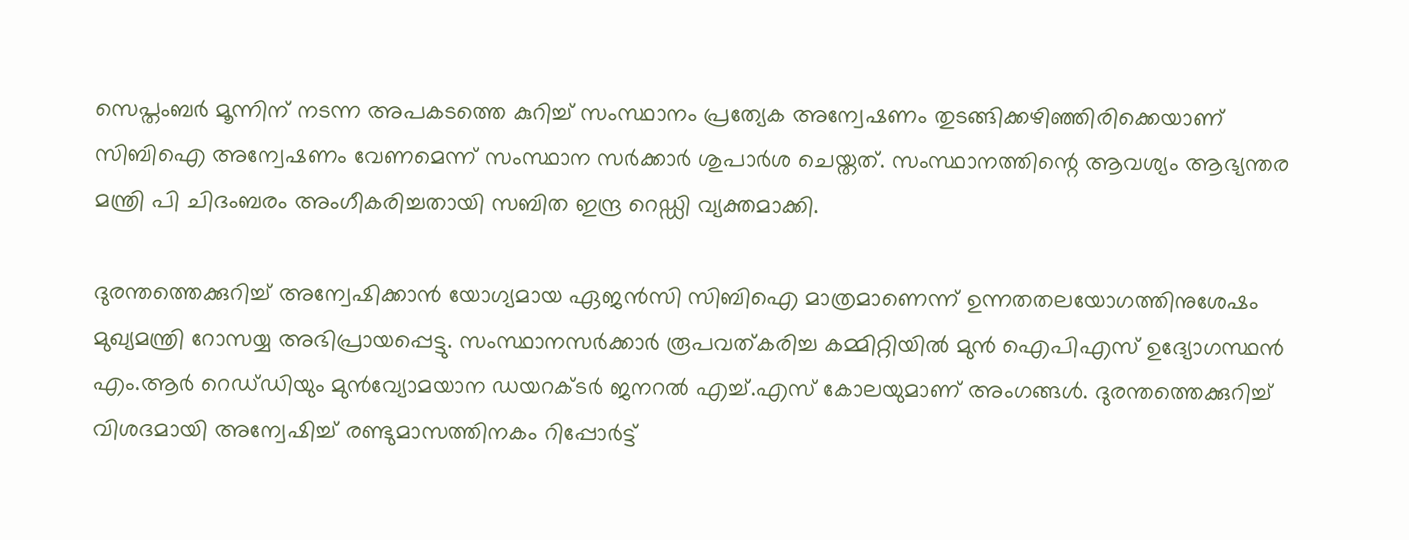സെപ്തംബര്‍ മൂന്നിന് നടന്ന അപകടത്തെ കുറിച്ച് സംസ്ഥാനം പ്രത്യേക അന്വേഷണം തുടങ്ങിക്കഴിഞ്ഞിരിക്കെയാണ് സിബിഐ അന്വേഷണം വേണമെന്ന് സംസ്ഥാന സര്‍ക്കാര്‍ ശുപാര്‍ശ ചെയ്തത്. സംസ്ഥാനത്തിന്റെ ആവശ്യം ആഭ്യന്തര മന്ത്രി പി ചിദംബരം അംഗീകരിച്ചതായി സബിത ഇന്ദ്ര റെഡ്ഡി വ്യക്തമാക്കി.

ദുരന്തത്തെക്കുറിച്ച്‌ അന്വേഷിക്കാന്‍ യോഗ്യമായ ഏജന്‍സി സിബിഐ മാത്രമാണെന്ന്‌ ഉന്നതതലയോഗത്തിനുശേഷം മുഖ്യമന്ത്രി റോസയ്യ അഭിപ്രായപ്പെട്ടു. സംസ്ഥാനസര്‍ക്കാര്‍ രൂപവത്‌കരിച്ച കമ്മിറ്റിയില്‍ മുന്‍ ഐപിഎസ്‌ ഉദ്യോഗസ്ഥന്‍ എം.ആര്‍ റെഡ്‌ഡിയും മുന്‍വ്യോമയാന ഡയറക്ടര്‍ ജനറല്‍ എച്ച്‌.എസ്‌ കോലയുമാണ്‌ അംഗങ്ങള്‍. ദുരന്തത്തെക്കുറിച്ച്‌ വിശദമായി അന്വേഷിച്ച്‌ രണ്ടുമാസത്തിനകം റിപ്പോര്‍ട്ട്‌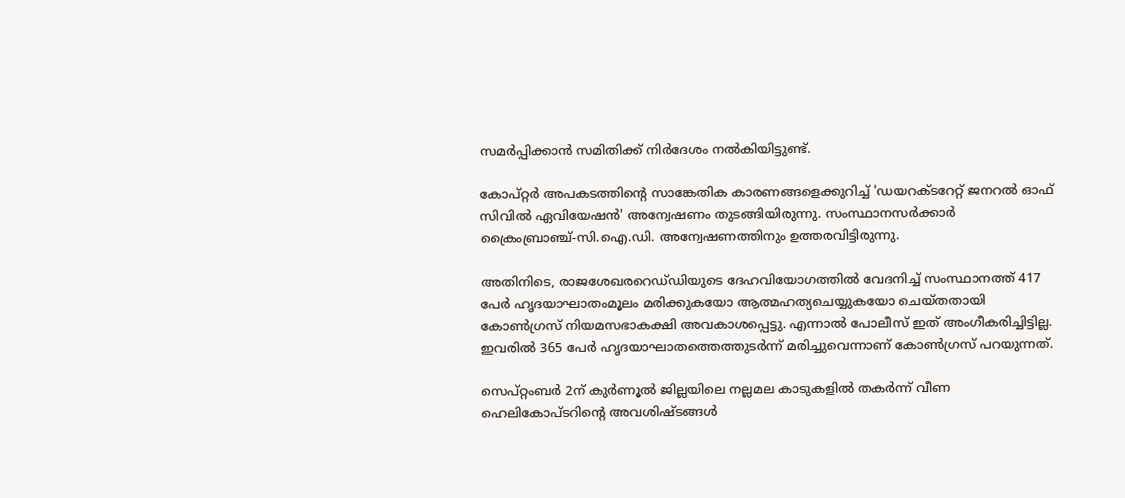സമര്‍പ്പിക്കാന്‍ സമിതിക്ക്‌ നിര്‍ദേശം നല്‍കിയിട്ടുണ്ട്‌.

കോപ്‌റ്റര്‍ അപകടത്തിന്റെ സാങ്കേതിക കാരണങ്ങളെക്കുറിച്ച്‌ 'ഡയറക്ടറേറ്റ്‌ ജനറല്‍ ഓഫ്‌ സിവില്‍ ഏവിയേഷന്‍' അന്വേഷണം തുടങ്ങിയിരുന്നു. സംസ്ഥാനസര്‍ക്കാര്‍ ക്രൈംബ്രാഞ്ച്‌-സി.ഐ.ഡി. അന്വേഷണത്തിനും ഉത്തരവിട്ടിരുന്നു.

അതിനിടെ, രാജശേഖരറെഡ്‌ഡിയുടെ ദേഹവിയോഗത്തില്‍ വേദനിച്ച്‌ സംസ്ഥാനത്ത്‌ 417 പേര്‍ ഹൃദയാഘാതംമൂലം മരിക്കുകയോ ആത്മഹത്യചെയ്യുകയോ ചെയ്‌തതായി കോണ്‍ഗ്രസ്‌ നിയമസഭാകക്ഷി അവകാശപ്പെട്ടു. എന്നാല്‍ പോലീസ്‌ ഇത്‌ അംഗീകരിച്ചിട്ടില്ല. ഇവരില്‍ 365 പേര്‍ ഹൃദയാഘാതത്തെത്തുടര്‍ന്ന്‌ മരിച്ചുവെന്നാണ്‌ കോണ്‍ഗ്രസ്‌ പറയുന്നത്‌.

സെപ്റ്റംബര്‍ 2ന് കുര്‍ണൂല്‍ ജില്ലയിലെ നല്ലമല കാടുകളില്‍ തകര്‍ന്ന് വീണ ഹെലികോപ്ടറിന്റെ അവശിഷ്ടങ്ങള്‍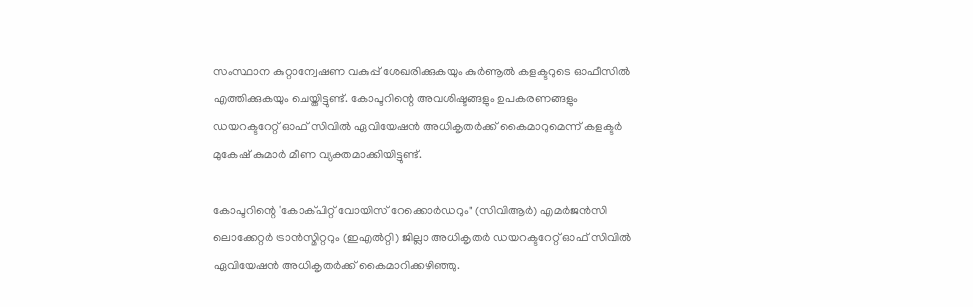സംസ്ഥാന കുറ്റാന്വേഷണ വകുപ്പ് ശേഖരിക്കുകയും കുര്‍ണൂല്‍ കളക്ടറുടെ ഓഫീസില്‍ എത്തിക്കുകയും ചെയ്തിട്ടുണ്ട്. കോപ്ടറിന്റെ അവശിഷ്ടങ്ങളും ഉപകരണങ്ങളും ഡയറക്ടറേറ്റ് ഓഫ് സിവില്‍ ഏവിയേഷന്‍ അധികൃതര്‍ക്ക് കൈമാറുമെന്ന് കളക്ടര്‍ മുകേഷ് കുമാര്‍ മീണ വ്യക്തമാക്കിയിട്ടുണ്ട്.

കോപ്ടറിന്റെ 'കോക്പിറ്റ് വോയിസ് റേക്കൊര്‍ഡറും" (സിവിആര്‍) എമര്‍ജന്‍സി ലൊക്കേറ്റര്‍ ട്രാന്‍സ്മിറ്ററും (ഇഎല്‍റ്റി) ജില്ലാ അധികൃതര്‍ ഡയറക്ടറേറ്റ് ഓഫ് സിവില്‍ ഏവിയേഷന്‍ അധികൃതര്‍ക്ക് കൈമാറിക്കഴിഞ്ഞു.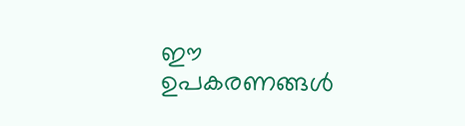ഈ ഉപകരണങ്ങള്‍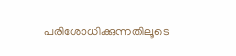പരിശോധിക്കുന്നതിലൂടെ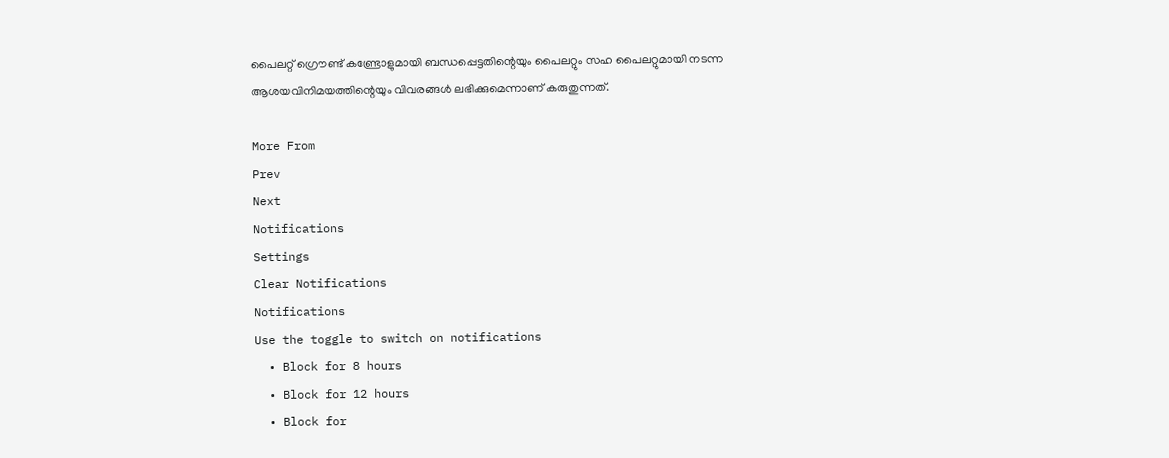പൈലറ്റ് ഗ്രൌണ്ട് കണ്ട്രോളുമായി ബന്ധപ്പെട്ടതിന്റെയും പൈലറ്റും സഹ പൈലറ്റുമായി നടന്ന ആശയവിനിമയത്തിന്റെയും വിവരങ്ങള്‍ ലഭിക്കുമെന്നാണ് കരുതുന്നത്.

More From
Prev
Next
Notifications
Settings
Clear Notifications
Notifications
Use the toggle to switch on notifications
  • Block for 8 hours
  • Block for 12 hours
  • Block for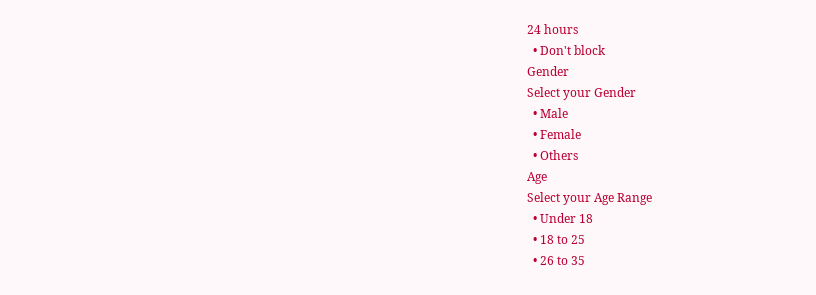24 hours
  • Don't block
Gender
Select your Gender
  • Male
  • Female
  • Others
Age
Select your Age Range
  • Under 18
  • 18 to 25
  • 26 to 35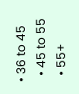• 36 to 45
  • 45 to 55
  • 55+